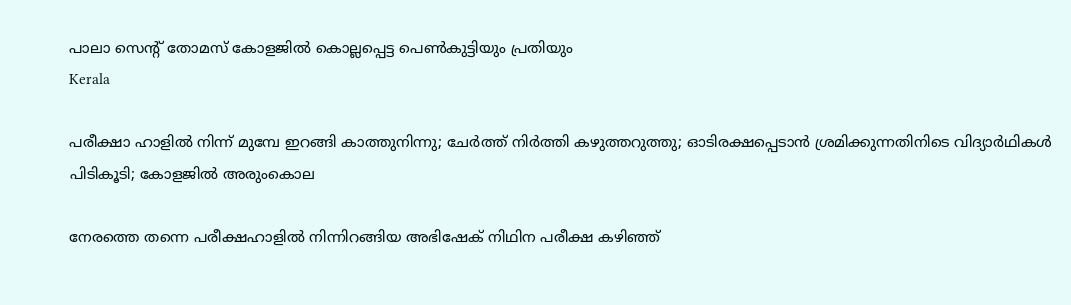പാലാ സെന്റ് തോമസ് കോളജില്‍ കൊല്ലപ്പെട്ട പെണ്‍കുട്ടിയും പ്രതിയും
Kerala

പരീക്ഷാ ഹാളില്‍ നിന്ന് മുമ്പേ ഇറങ്ങി കാത്തുനിന്നു; ചേര്‍ത്ത് നിര്‍ത്തി കഴുത്തറുത്തു; ഓടിരക്ഷപ്പെടാന്‍ ശ്രമിക്കുന്നതിനിടെ വിദ്യാര്‍ഥികള്‍ പിടികൂടി; കോളജില്‍ അരുംകൊല

നേരത്തെ തന്നെ പരീക്ഷഹാളില്‍ നിന്നിറങ്ങിയ അഭിഷേക് നിഥിന പരീക്ഷ കഴിഞ്ഞ്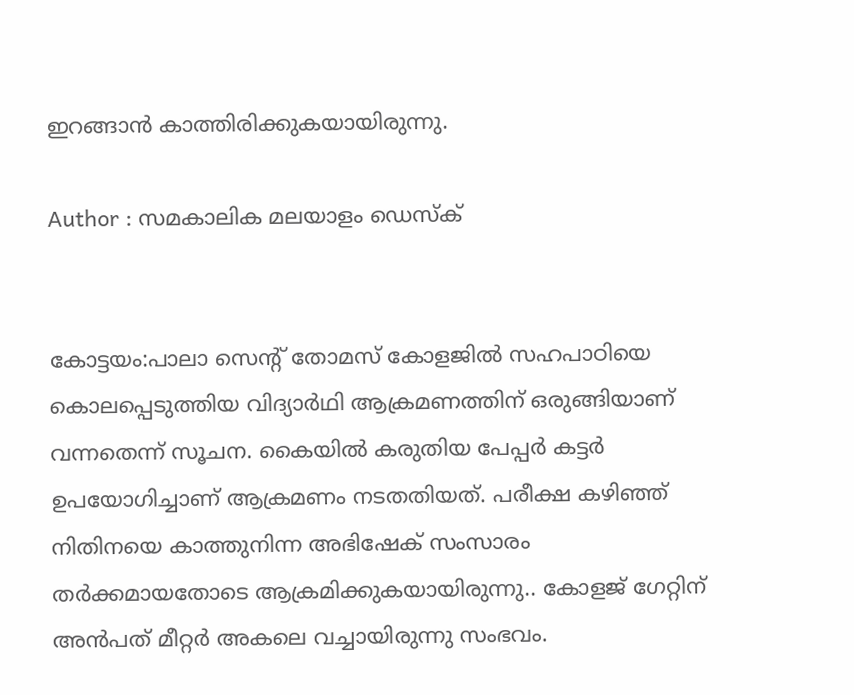ഇറങ്ങാന്‍ കാത്തിരിക്കുകയായിരുന്നു.

Author : സമകാലിക മലയാളം ഡെസ്ക്


കോട്ടയം:പാലാ സെന്റ് തോമസ് കോളജില്‍ സഹപാഠിയെ കൊലപ്പെടുത്തിയ വിദ്യാര്‍ഥി ആക്രമണത്തിന് ഒരുങ്ങിയാണ് വന്നതെന്ന് സൂചന. കൈയില്‍ കരുതിയ പേപ്പര്‍ കട്ടര്‍ ഉപയോഗിച്ചാണ് ആക്രമണം നടതതിയത്. പരീക്ഷ കഴിഞ്ഞ് നിതിനയെ കാത്തുനിന്ന അഭിഷേക് സംസാരം തര്‍ക്കമായതോടെ ആക്രമിക്കുകയായിരുന്നു.. കോളജ് ഗേറ്റിന് അന്‍പത് മീറ്റര്‍ അകലെ വച്ചായിരുന്നു സംഭവം.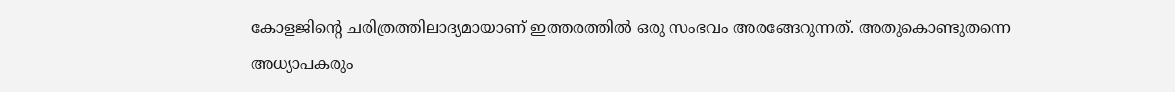കോളജിന്റെ ചരിത്രത്തിലാദ്യമായാണ് ഇത്തരത്തില്‍ ഒരു സംഭവം അരങ്ങേറുന്നത്. അതുകൊണ്ടുതന്നെ അധ്യാപകരും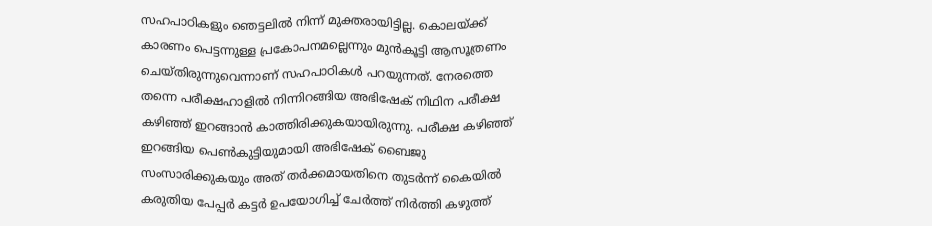സഹപാഠികളും ഞെട്ടലില്‍ നിന്ന് മുക്തരായിട്ടില്ല. കൊലയ്ക്ക് കാരണം പെട്ടന്നുള്ള പ്രകോപനമല്ലെന്നും മുന്‍കൂട്ടി ആസൂത്രണം ചെയ്തിരുന്നുവെന്നാണ് സഹപാഠികള്‍ പറയുന്നത്. നേരത്തെ തന്നെ പരീക്ഷഹാളില്‍ നിന്നിറങ്ങിയ അഭിഷേക് നിഥിന പരീക്ഷ കഴിഞ്ഞ് ഇറങ്ങാന്‍ കാത്തിരിക്കുകയായിരുന്നു. പരീക്ഷ കഴിഞ്ഞ് ഇറങ്ങിയ പെണ്‍കുട്ടിയുമായി അഭിഷേക് ബൈജു സംസാരിക്കുകയും അത് തര്‍ക്കമായതിനെ തുടര്‍ന്ന് കൈയില്‍ കരുതിയ പേപ്പര്‍ കട്ടര്‍ ഉപയോഗിച്ച് ചേര്‍ത്ത് നിര്‍ത്തി കഴുത്ത്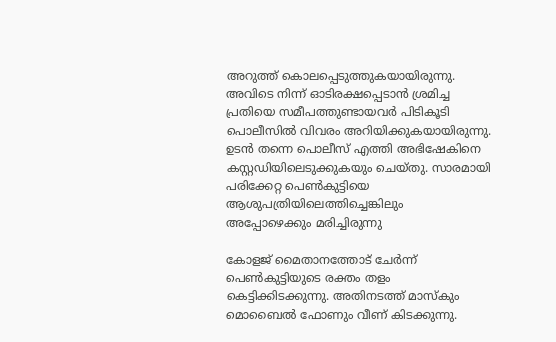അറുത്ത് കൊലപ്പെടുത്തുകയായിരുന്നു. അവിടെ നിന്ന് ഓടിരക്ഷപ്പെടാന്‍ ശ്രമിച്ച പ്രതിയെ സമീപത്തുണ്ടായവര്‍ പിടികൂടി പൊലീസില്‍ വിവരം അറിയിക്കുകയായിരുന്നു. ഉടന്‍ തന്നെ പൊലീസ് എത്തി അഭിഷേകിനെ കസ്റ്റഡിയിലെടുക്കുകയും ചെയ്തു. സാരമായി പരിക്കേറ്റ പെണ്‍കുട്ടിയെ ആശുപത്രിയിലെത്തിച്ചെങ്കിലും അപ്പോഴെക്കും മരിച്ചിരുന്നു

കോളജ് മൈതാനത്തോട് ചേര്‍ന്ന് പെണ്‍കുട്ടിയുടെ രക്തം തളം കെട്ടിക്കിടക്കുന്നു. അതിനടത്ത് മാസ്‌കും മൊബൈല്‍ ഫോണും വീണ് കിടക്കുന്നു.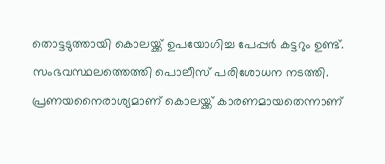തൊട്ടടുത്തായി കൊലയ്ക്ക് ഉപയോഗിച്ച പേപ്പര്‍ കട്ടറും ഉണ്ട്. സംഭവസ്ഥലത്തെത്തി പൊലീസ് പരിശോധന നടത്തി. പ്രണയനൈരാശ്യമാണ് കൊലയ്ക്ക് കാരണമായതെന്നാണ്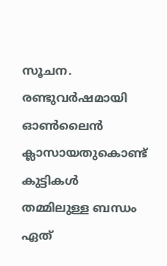സൂചന. രണ്ടുവര്‍ഷമായി ഓണ്‍ലൈന്‍ ക്ലാസായതുകൊണ്ട് കുട്ടികള്‍ തമ്മിലുള്ള ബന്ധം ഏത്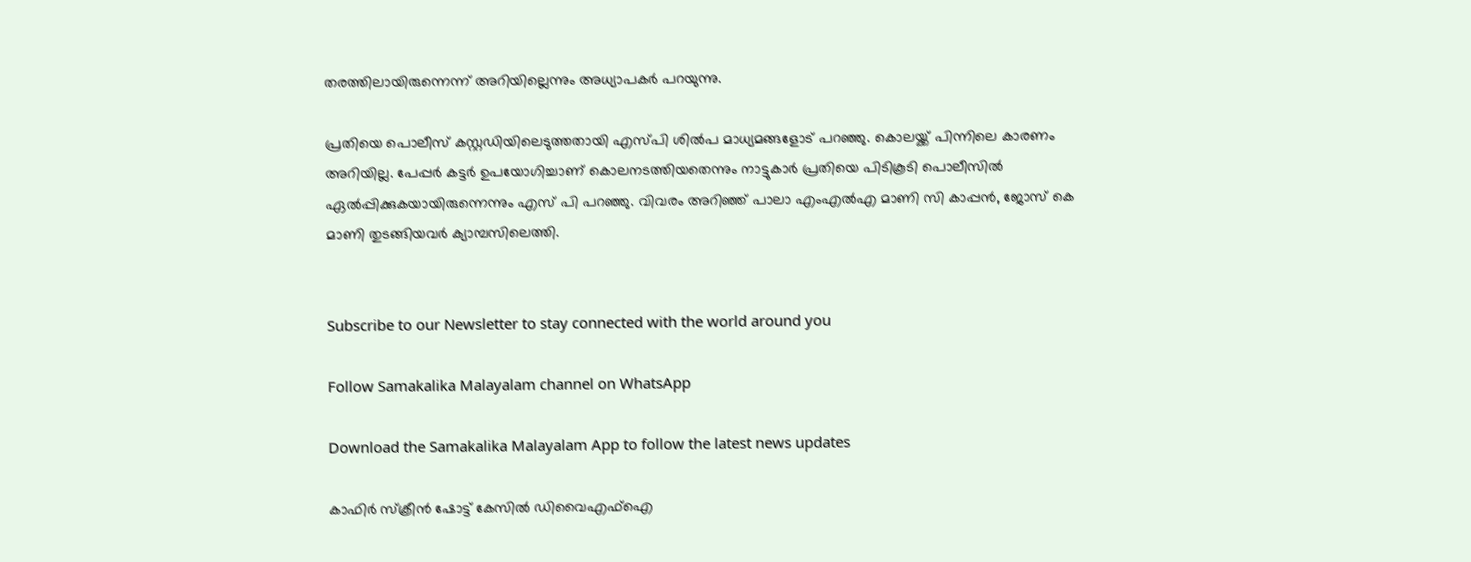തരത്തിലായിരുന്നെന്ന് അറിയില്ലെന്നും അധ്യാപകര്‍ പറയുന്നു.

പ്രതിയെ പൊലീസ് കസ്റ്റഡിയിലെടുത്തതായി എസ്പി ശില്‍പ മാധ്യമങ്ങളോട് പറഞ്ഞു. കൊലയ്ക്ക് പിന്നിലെ കാരണം അറിയില്ല. പേപ്പര്‍ കട്ടര്‍ ഉപയോഗിച്ചാണ് കൊലനടത്തിയതെന്നും നാട്ടുകാര്‍ പ്രതിയെ പിടികൂടി പൊലീസില്‍ ഏല്‍പ്പിക്കുകയായിരുന്നെന്നും എസ് പി പറഞ്ഞു. വിവരം അറിഞ്ഞ് പാലാ എംഎല്‍എ മാണി സി കാപ്പന്‍, ജോസ് കെ മാണി തുടങ്ങിയവര്‍ ക്യാമ്പസിലെത്തി.


Subscribe to our Newsletter to stay connected with the world around you

Follow Samakalika Malayalam channel on WhatsApp

Download the Samakalika Malayalam App to follow the latest news updates

കാഫിര്‍ സ്‌ക്രീന്‍ ഷോട്ട് കേസില്‍ ഡിവൈഎഫ്‌ഐ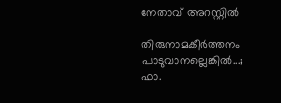നേതാവ് അറസ്റ്റില്‍

തിരുനാമകീര്‍ത്തനം പാടുവാനല്ലെങ്കില്‍...; ഫാ.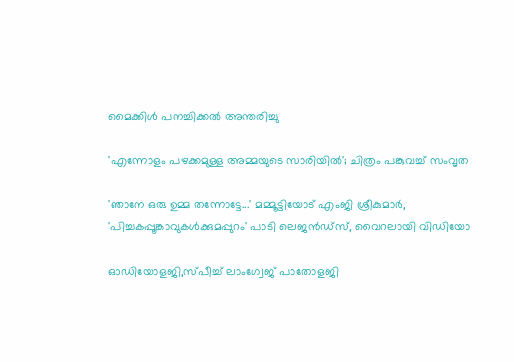മൈക്കിള്‍ പനച്ചിക്കല്‍ അന്തരിച്ചു

'എന്നോളം പഴക്കമുള്ള അമ്മയുടെ സാരിയിൽ'; ചിത്രം പങ്കുവച്ച് സംവൃത

'ഞാനേ ഒരു ഉമ്മ തന്നോട്ടേ...' മമ്മൂട്ടിയോട് എംജി ശ്രീകുമാർ, 'പിച്ചകപ്പൂങ്കാവുകൾക്കുമപ്പുറം' പാടി ലെജൻഡ്സ്, വൈറലായി വിഡിയോ

ഓഡിയോളജി,സ്പീച്ച് ലാംഗ്വേജ് പാതോളജി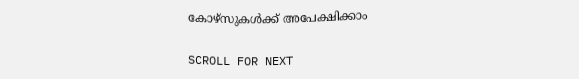കോഴ്‌സുകൾക്ക് അപേക്ഷിക്കാം

SCROLL FOR NEXT